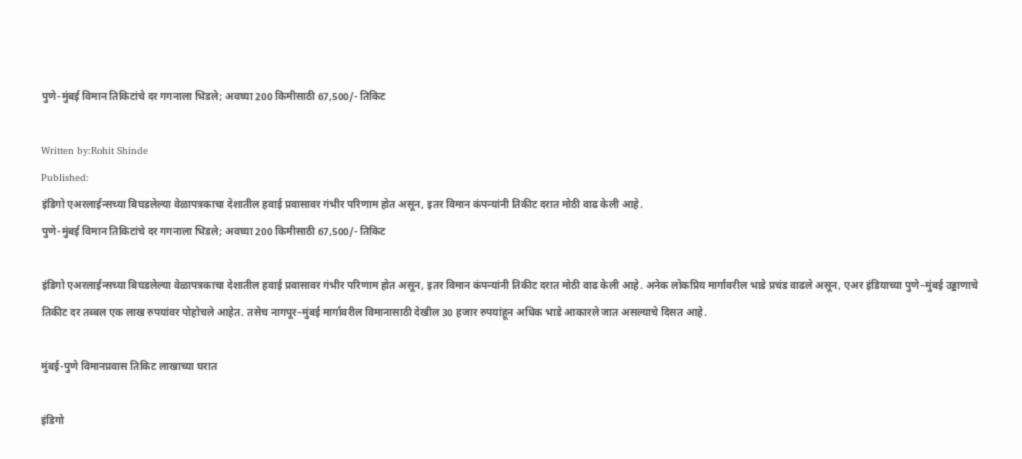पुणे-मुंबई विमान तिकिटांचे दर गगनाला भिडले; अवघ्या 200 किमीसाठी 67,500/- तिकिट

Written by:Rohit Shinde
Published:
इंडिगो एअरलाईन्सच्या बिघडलेल्या वेळापत्रकाचा देशातील हवाई प्रवासावर गंभीर परिणाम होत असून, इतर विमान कंपन्यांनी तिकीट दरात मोठी वाढ केली आहे.
पुणे-मुंबई विमान तिकिटांचे दर गगनाला भिडले; अवघ्या 200 किमीसाठी 67,500/- तिकिट

इंडिगो एअरलाईन्सच्या बिघडलेल्या वेळापत्रकाचा देशातील हवाई प्रवासावर गंभीर परिणाम होत असून, इतर विमान कंपन्यांनी तिकीट दरात मोठी वाढ केली आहे. अनेक लोकप्रिय मार्गावरील भाडे प्रचंड वाढले असून, एअर इंडियाच्या पुणे–मुंबई उड्डाणाचे तिकीट दर तब्बल एक लाख रुपयांवर पोहोचले आहेत. तसेच नागपूर–मुंबई मार्गावरील विमानासाठी देखील 30 हजार रुपयांहून अधिक भाडे आकारले जात असल्याचे दिसत आहे.

मुंबई-पुणे विमानप्रवास तिकिट लाखाच्या घरात

इंडिगो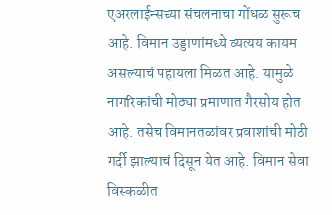एअरलाईन्सच्या संचलनाचा गोंधळ सुरूच आहे. विमान उड्डाणांमध्ये व्यत्यय कायम असल्याचं पहायला मिळत आहे. यामुळे नागरिकांची मोठ्या प्रमाणात गैरसोय होत आहे. तसेच विमानतळांवर प्रवाशांची मोठी गर्दी झाल्याचं दिसून येत आहे. विमान सेवा विस्कळीत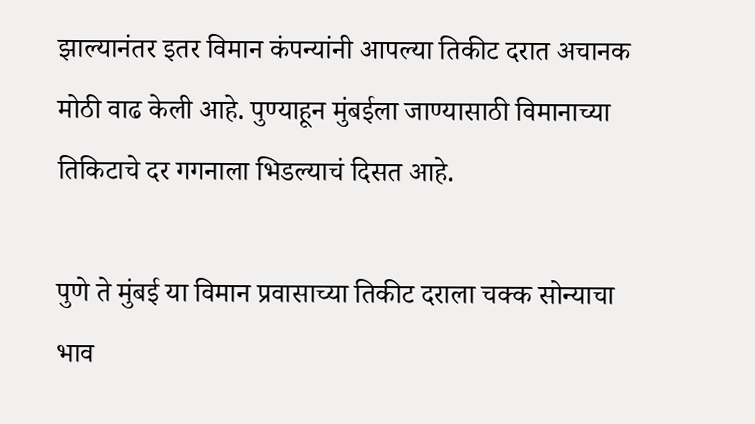झाल्यानंतर इतर विमान कंपन्यांनी आपल्या तिकीट दरात अचानक मोठी वाढ केली आहे. पुण्याहून मुंबईला जाण्यासाठी विमानाच्या तिकिटाचे दर गगनाला भिडल्याचं दिसत आहे.

पुणे ते मुंबई या विमान प्रवासाच्या तिकीट दराला चक्क सोन्याचा भाव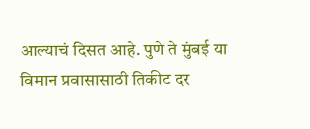आल्याचं दिसत आहे. पुणे ते मुंबई या विमान प्रवासासाठी तिकीट दर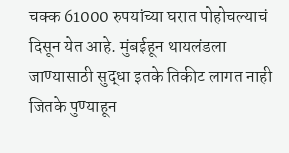चक्क 61000 रुपयांच्या घरात पोहोचल्याचं दिसून येत आहे. मुंबईहून थायलंडला जाण्यासाठी सुद्धा इतके तिकीट लागत नाही जितके पुण्याहून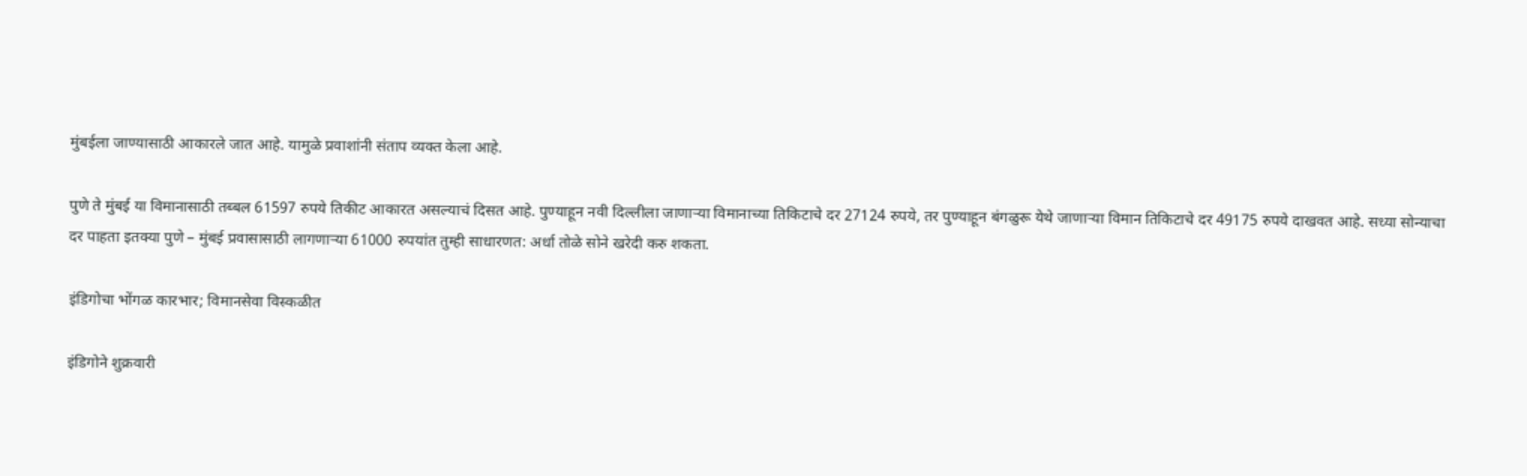मुंबईला जाण्यासाठी आकारले जात आहे. यामुळे प्रवाशांनी संताप व्यक्त केला आहे.

पुणे ते मुंबई या विमानासाठी तब्बल 61597 रुपये तिकीट आकारत असल्याचं दिसत आहे. पुण्याहून नवी दिल्लीला जाणाऱ्या विमानाच्या तिकिटाचे दर 27124 रुपये, तर पुण्याहून बंगळुरू येथे जाणाऱ्या विमान तिकिटाचे दर 49175 रुपये दाखवत आहे. सध्या सोन्याचा दर पाहता इतक्या पुणे – मुंबई प्रवासासाठी लागणाऱ्या 61000 रुपयांत तुम्ही साधारणत: अर्धा तोळे सोने खरेदी करु शकता.

इंडिगोचा भोंगळ कारभार; विमानसेवा विस्कळीत

इंडिगोने शुक्रवारी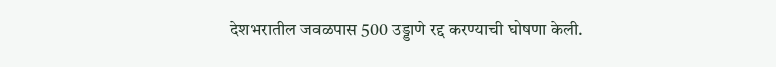देशभरातील जवळपास 500 उड्डाणे रद्द करण्याची घोषणा केली.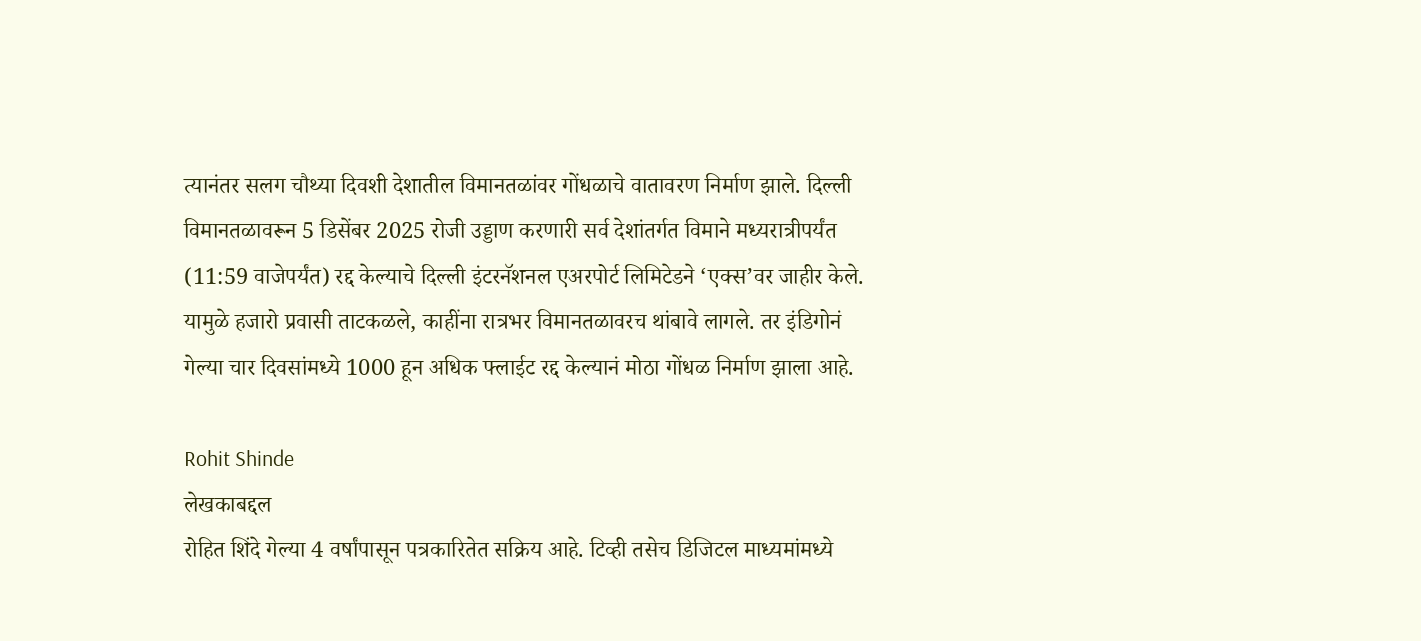त्यानंतर सलग चौथ्या दिवशी देशातील विमानतळांवर गोंधळाचे वातावरण निर्माण झाले. दिल्ली विमानतळावरून 5 डिसेंबर 2025 रोजी उड्डाण करणारी सर्व देशांतर्गत विमाने मध्यरात्रीपर्यंत (11:59 वाजेपर्यंत) रद्द केल्याचे दिल्ली इंटरनॅशनल एअरपोर्ट लिमिटेडने ‘एक्स’वर जाहीर केले. यामुळे हजारो प्रवासी ताटकळले, काहींना रात्रभर विमानतळावरच थांबावे लागले. तर इंडिगोनं गेल्या चार दिवसांमध्ये 1000 हून अधिक फ्लाईट रद्द केल्यानं मोठा गोंधळ निर्माण झाला आहे.

Rohit Shinde
लेखकाबद्दल
रोहित शिंदे गेल्या 4 वर्षांपासून पत्रकारितेत सक्रिय आहे. टिव्ही तसेच डिजिटल माध्यमांमध्ये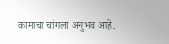कामाचा चांगला अनुभव आहे.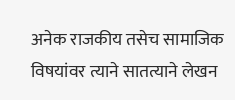अनेक राजकीय तसेच सामाजिक विषयांवर त्याने सातत्याने लेखन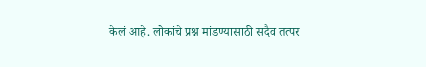केलं आहे. लोकांचे प्रश्न मांडण्यासाठी सदैव तत्पर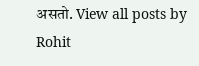असतो. View all posts by Rohit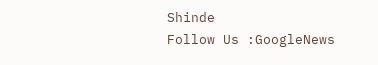Shinde
Follow Us :GoogleNews